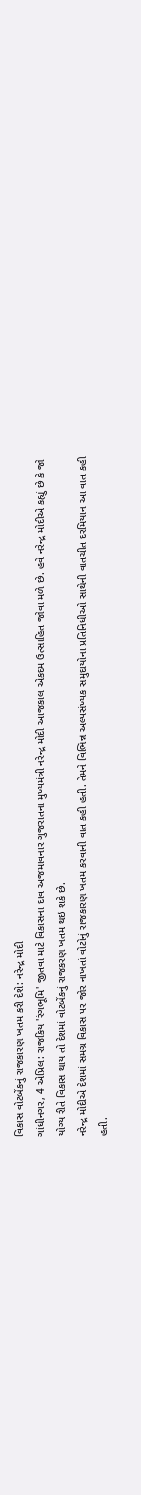વિકાસ વોટબેંકનું રાજકારણ ખતમ કરી દેશે: નરેન્દ્ર મોદી
ગાંધીનગર, 4 એપ્રિલ: રાજકિય 'રંગભૂમિ' જીતવા માટે વિકાસના દાવ અજમાવનાર ગુજરાતના મુખ્યમંત્રી નરેન્દ્ર મોદી આજકાલ એકદમ ઉત્સાહિત જોવા મળે છે. હવે નરેન્દ્ર મોદીએ કહ્યું છે કે જો યોગ્ય રીતે વિકાસ થાય તો દેશમાં વોટબેંકનું રાજકરણ ખતમ થઇ શકે છે.
નરેન્દ્ર મોદીએ દેશમાં સમગ્ર વિકાસ પર જોર નાખતાં વોટોનું રાજકારણ ખતમ કરવાની વાત કહી હતી. તેમને વિભિન્ન અલ્પસંખ્યક સમુદાયોના પ્રતિનિધીઓ સાથેની વાતચીત દરમિયાન આ વાત કહી હતી.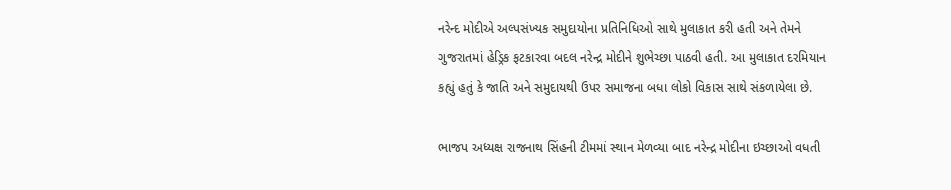નરેન્દ મોદીએ અલ્પસંખ્યક સમુદાયોના પ્રતિનિધિઓ સાથે મુલાકાત કરી હતી અને તેમને ગુજરાતમાં હેડ્રિક ફટકારવા બદલ નરેન્દ્ર મોદીને શુભેચ્છા પાઠવી હતી. આ મુલાકાત દરમિયાન કહ્યું હતું કે જાતિ અને સમુદાયથી ઉપર સમાજના બધા લોકો વિકાસ સાથે સંકળાયેલા છે.

ભાજપ અધ્યક્ષ રાજનાથ સિંહની ટીમમાં સ્થાન મેળવ્યા બાદ નરેન્દ્ર મોદીના ઇચ્છાઓ વધતી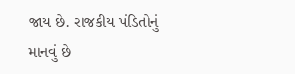જાય છે. રાજકીય પંડિતોનું માનવું છે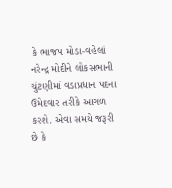કે ભાજપ મોડા-વહેલાં નરેન્દ્ર મોદીને લોકસભાની ચુંટણીમાં વડાપ્રધાન પદના ઉમેદવાર તરીકે આગળ કરશે. એવા સમયે જરૂરી છે કે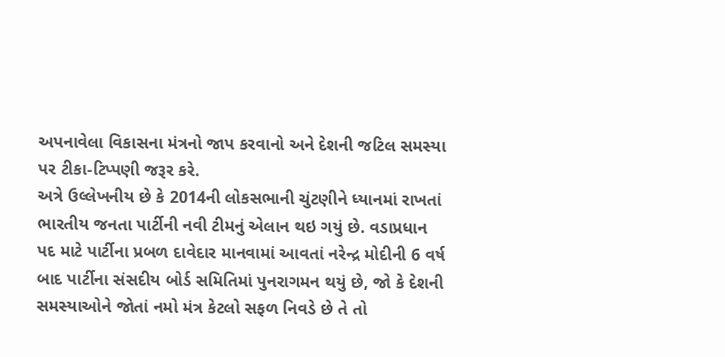અપનાવેલા વિકાસના મંત્રનો જાપ કરવાનો અને દેશની જટિલ સમસ્યા પર ટીકા-ટિપ્પણી જરૂર કરે.
અત્રે ઉલ્લેખનીય છે કે 2014ની લોકસભાની ચુંટણીને ધ્યાનમાં રાખતાં ભારતીય જનતા પાર્ટીની નવી ટીમનું એલાન થઇ ગયું છે. વડાપ્રધાન પદ માટે પાર્ટીના પ્રબળ દાવેદાર માનવામાં આવતાં નરેન્દ્ર મોદીની 6 વર્ષ બાદ પાર્ટીના સંસદીય બોર્ડ સમિતિમાં પુનરાગમન થયું છે, જો કે દેશની સમસ્યાઓને જોતાં નમો મંત્ર કેટલો સફળ નિવડે છે તે તો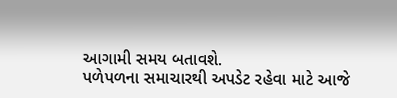આગામી સમય બતાવશે.
પળેપળના સમાચારથી અપડેટ રહેવા માટે આજે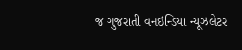જ ગુજરાતી વનઇન્ડિયા ન્યૂઝલેટર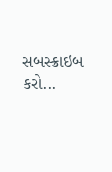સબસ્ક્રાઇબ કરો...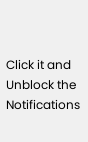Click it and Unblock the Notifications